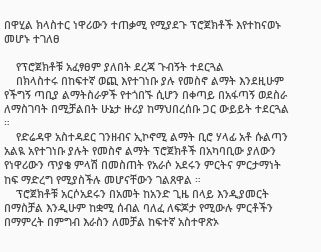በዋሂል ክላስተር ነዋሪውን ተጠቃሚ የሚያደጉ ፕሮጀክቶች እየተከናወኑ መሆኑ ተገለፀ

    የፕሮጀክቶቹ አፈፃፀም ያለበት ደረጃ ጉብኝት ተደርጓል
    በክላስተሩ በከፍተኛ ወጪ እየተገነቡ ያሉ የመስኖ ልማት እንደዚሁም የችግኝ ጣቢያ ልማትስራዎች የተጎበኙ ሲሆን በቀጣይ በአፋጣኝ ወደስራ ለማስገባት በሚቻልበት ሁኔታ ዙሪያ ከማህበረሰቡ ጋር ውይይት ተደርጓል ።
    የድሬዳዋ አስተዳደር ገንዘብና ኢኮኖሚ ልማት ቢሮ ሃላፊ አቶ ሱልጣን አልዪ አየተገነቡ ያሉት የመስኖ ልማት ፕሮጀክቶች በአካባቢው ያለውን የነዋሪውን ጥያቄ ምላሽ በመስጠት የአራሶ አደሩን ምርትና ምርታማነት ከፍ ማድረግ የሚያስችሉ መሆናቸውን ገልጸዋል ።
    ፕሮጀክቶቹ አርሶአደሩን በአመት ከአንድ ጊዜ በላይ እንዲያመርት በማስቻል እንዲሁም ከቋሚ ሰብል ባለፈ ለፍጆታ የሚውሉ ምርቶችን በማምረት በምግብ እራስን ለመቻል ከፍተኛ አስተዋጽኦ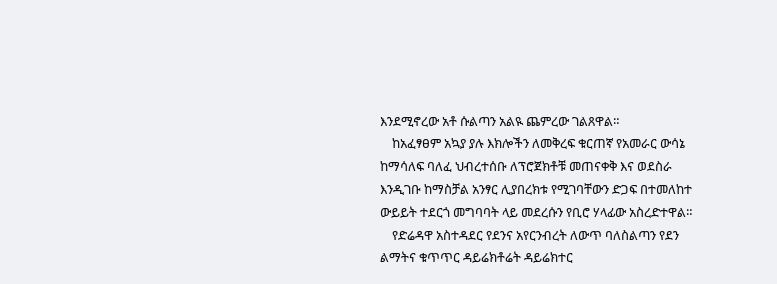እንደሚኖረው አቶ ሱልጣን አልዪ ጨምረው ገልጸዋል።
    ከአፈፃፀም አኳያ ያሉ እክሎችን ለመቅረፍ ቁርጠኛ የአመራር ውሳኔ ከማሳለፍ ባለፈ ህብረተሰቡ ለፕሮጀክቶቹ መጠናቀቅ እና ወደስራ እንዲገቡ ከማስቻል አንፃር ሊያበረክቱ የሚገባቸውን ድጋፍ በተመለከተ ውይይት ተደርጎ መግባባት ላይ መደረሱን የቢሮ ሃላፊው አስረድተዋል።
    የድሬዳዋ አስተዳደር የደንና አየርንብረት ለውጥ ባለስልጣን የደን ልማትና ቁጥጥር ዳይሬክቶሬት ዳይሬክተር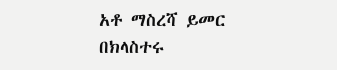አቶ ማስረሻ ይመር በክላስተሩ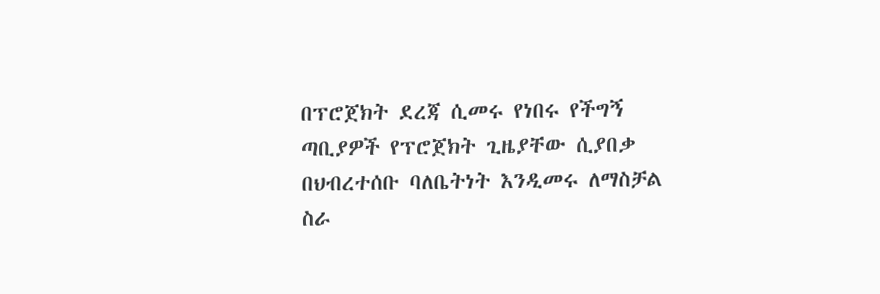በፕሮጀክት ደረጃ ሲመሩ የነበሩ የችግኝ ጣቢያዎች የፕሮጀክት ጊዜያቸው ሲያበቃ በህብረተሰቡ ባለቤትነት እንዲመሩ ለማስቻል ስራ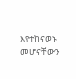እየተከናወኑ መሆናቸውን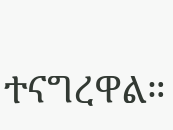ተናግረዋል።